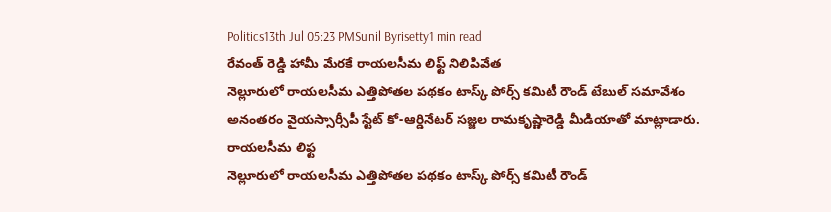Politics13th Jul 05:23 PMSunil Byrisetty1 min read
రేవంత్ రెడ్డి హామీ మేరకే రాయలసీమ లిఫ్ట్ నిలిపివేత
నెల్లూరులో రాయలసీమ ఎత్తిపోతల పథకం టాస్క్ పోర్స్ కమిటీ రౌండ్ టేబుల్ సమావేశం అనంతరం వైయస్సార్సీపీ స్టేట్ కో-ఆర్డినేటర్ సజ్జల రామకృష్ణారెడ్డి మీడియాతో మాట్లాడారు. రాయలసీమ లిఫ్ట
నెల్లూరులో రాయలసీమ ఎత్తిపోతల పథకం టాస్క్ పోర్స్ కమిటీ రౌండ్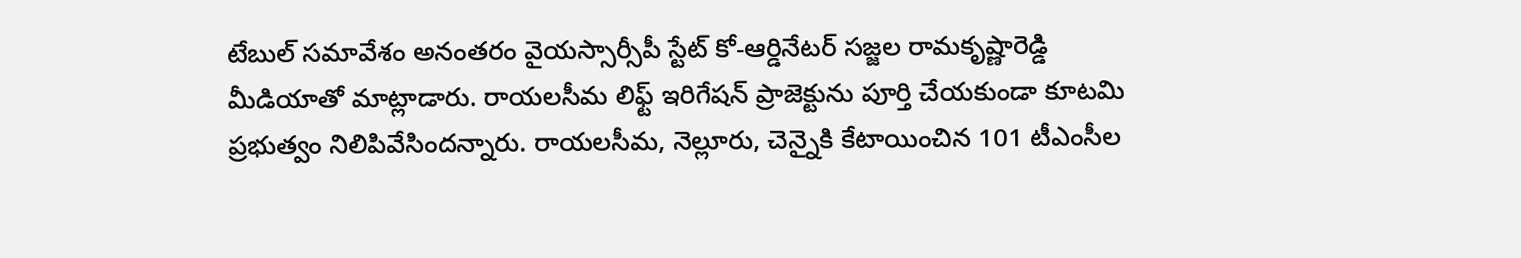టేబుల్ సమావేశం అనంతరం వైయస్సార్సీపీ స్టేట్ కో-ఆర్డినేటర్ సజ్జల రామకృష్ణారెడ్డి మీడియాతో మాట్లాడారు. రాయలసీమ లిఫ్ట్ ఇరిగేషన్ ప్రాజెక్టును పూర్తి చేయకుండా కూటమి ప్రభుత్వం నిలిపివేసిందన్నారు. రాయలసీమ, నెల్లూరు, చెన్నైకి కేటాయించిన 101 టీఎంసీల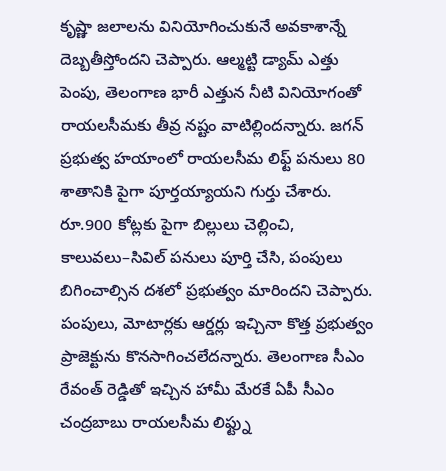కృష్ణా జలాలను వినియోగించుకునే అవకాశాన్నే దెబ్బతీస్తోందని చెప్పారు. ఆల్మట్టి డ్యామ్ ఎత్తు పెంపు, తెలంగాణ భారీ ఎత్తున నీటి వినియోగంతో రాయలసీమకు తీవ్ర నష్టం వాటిల్లిందన్నారు. జగన్ ప్రభుత్వ హయాంలో రాయలసీమ లిఫ్ట్ పనులు 80 శాతానికి పైగా పూర్తయ్యాయని గుర్తు చేశారు. రూ.900 కోట్లకు పైగా బిల్లులు చెల్లించి, కాలువలు–సివిల్ పనులు పూర్తి చేసి, పంపులు బిగించాల్సిన దశలో ప్రభుత్వం మారిందని చెప్పారు. పంపులు, మోటార్లకు ఆర్డర్లు ఇచ్చినా కొత్త ప్రభుత్వం ప్రాజెక్టును కొనసాగించలేదన్నారు. తెలంగాణ సీఎం రేవంత్ రెడ్డితో ఇచ్చిన హామీ మేరకే ఏపీ సీఎం చంద్రబాబు రాయలసీమ లిఫ్ట్ను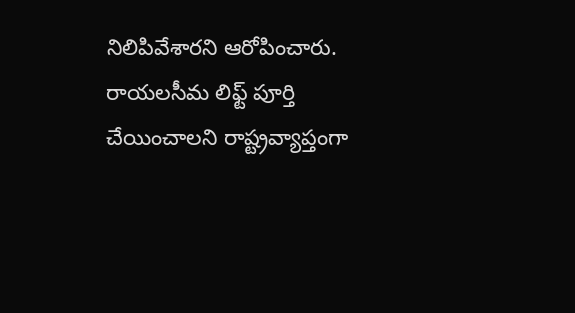నిలిపివేశారని ఆరోపించారు. రాయలసీమ లిఫ్ట్ పూర్తి చేయించాలని రాష్ట్రవ్యాప్తంగా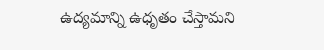ఉద్యమాన్ని ఉధృతం చేస్తామని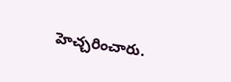హెచ్చరించారు.